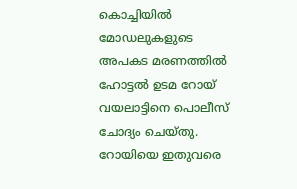കൊച്ചിയിൽ മോഡലുകളുടെ അപകട മരണത്തിൽ ഹോട്ടൽ ഉടമ റോയ് വയലാട്ടിനെ പൊലീസ് ചോദ്യം ചെയ്തു. റോയിയെ ഇതുവരെ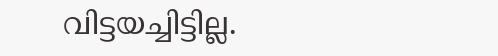വിട്ടയച്ചിട്ടില്ല.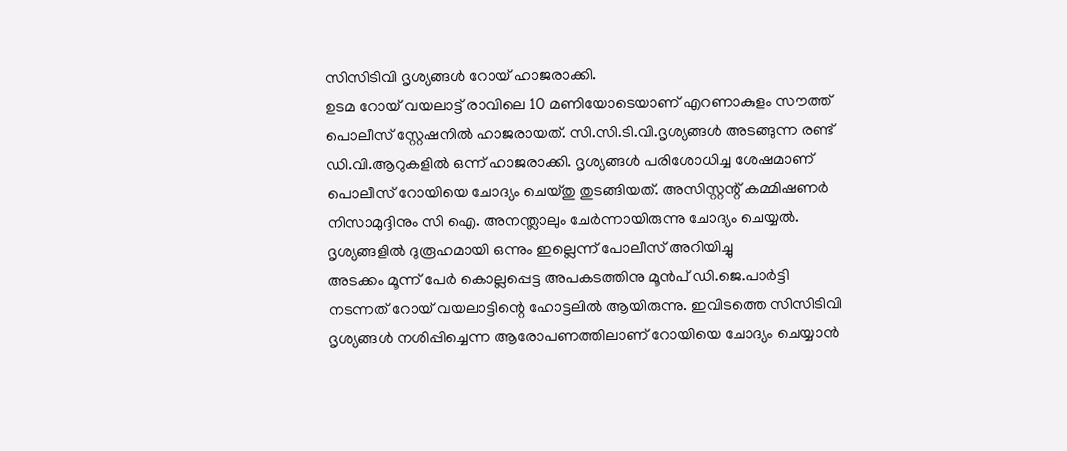സിസിടിവി ദൃശ്യങ്ങൾ റോയ് ഹാജരാക്കി.
ഉടമ റോയ് വയലാട്ട് രാവിലെ 10 മണിയോടെയാണ് എറണാകുളം സൗത്ത് പൊലീസ് സ്റ്റേഷനിൽ ഹാജരായത്. സി.സി.ടി.വി.ദൃശ്യങ്ങൾ അടങ്ങുന്ന രണ്ട് ഡി.വി.ആറുകളിൽ ഒന്ന് ഹാജരാക്കി. ദൃശ്യങ്ങൾ പരിശോധിച്ച ശേഷമാണ് പൊലീസ് റോയിയെ ചോദ്യം ചെയ്തു തുടങ്ങിയത്. അസിസ്റ്റന്റ് കമ്മിഷണർ നിസാമുദ്ദിനും സി ഐ. അനന്ത്ലാലും ചേർന്നായിരുന്നു ചോദ്യം ചെയ്യൽ. ദൃശ്യങ്ങളിൽ ദുരൂഹമായി ഒന്നും ഇല്ലെന്ന് പോലീസ് അറിയിച്ചു
അടക്കം മൂന്ന് പേർ കൊല്ലപ്പെട്ട അപകടത്തിനു മൂൻപ് ഡി.ജെ.പാർട്ടി നടന്നത് റോയ് വയലാട്ടിന്റെ ഹോട്ടലിൽ ആയിരുന്നു. ഇവിടത്തെ സിസിടിവി ദൃശ്യങ്ങൾ നശിപ്പിച്ചെന്ന ആരോപണത്തിലാണ് റോയിയെ ചോദ്യം ചെയ്യാൻ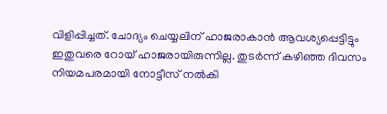വിളിപ്പിച്ചത്. ചോദ്യം ചെയ്യലിന് ഹാജരാകാൻ ആവശ്യപ്പെട്ടിട്ടും ഇതുവരെ റോയ് ഹാജരായിരുന്നില്ല. തുടർന്ന് കഴിഞ്ഞ ദിവസം നിയമപരമായി നോട്ടീസ് നൽകി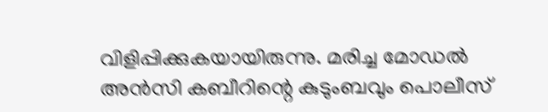വിളിപ്പിക്കുകയായിരുന്നു. മരിച്ച മോഡൽ അൻസി കബീറിന്റെ കുടുംബവും പൊലീസ്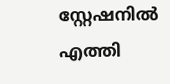സ്റ്റേഷനിൽ എത്തി